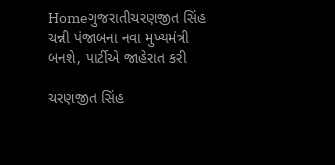Homeગુજરાતીચરણજીત સિંહ ચન્ની પંજાબના નવા મુખ્યમંત્રી બનશે, પાર્ટીએ જાહેરાત કરી

ચરણજીત સિંહ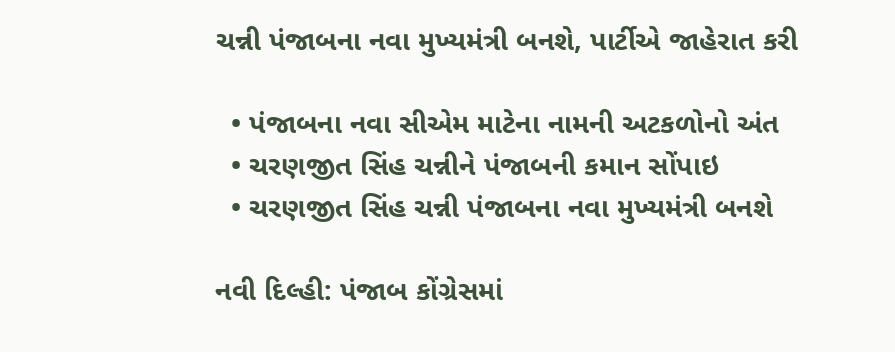ચન્ની પંજાબના નવા મુખ્યમંત્રી બનશે, પાર્ટીએ જાહેરાત કરી

  • પંજાબના નવા સીએમ માટેના નામની અટકળોનો અંત
  • ચરણજીત સિંહ ચન્નીને પંજાબની કમાન સોંપાઇ
  • ચરણજીત સિંહ ચન્ની પંજાબના નવા મુખ્યમંત્રી બનશે

નવી દિલ્હી: પંજાબ કોંગ્રેસમાં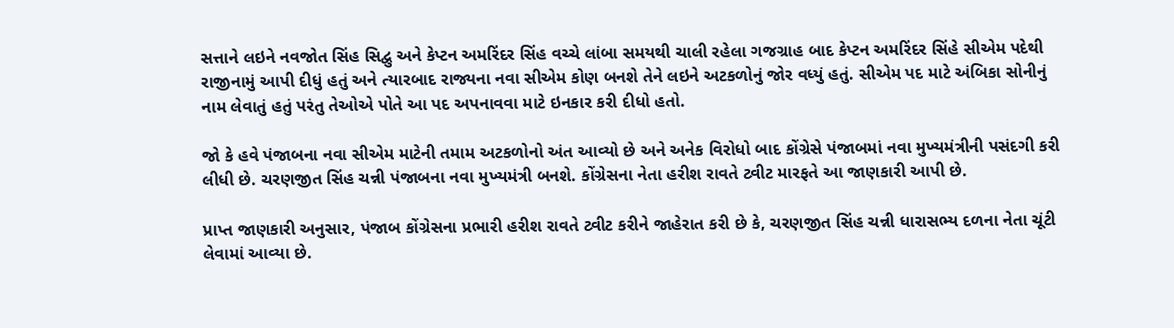સત્તાને લઇને નવજોત સિંહ સિદ્વુ અને કેપ્ટન અમરિંદર સિંહ વચ્ચે લાંબા સમયથી ચાલી રહેલા ગજગ્રાહ બાદ કેપ્ટન અમરિંદર સિંહે સીએમ પદેથી રાજીનામું આપી દીધું હતું અને ત્યારબાદ રાજ્યના નવા સીએમ કોણ બનશે તેને લઇને અટકળોનું જોર વધ્યું હતું. સીએમ પદ માટે અંબિકા સોનીનું નામ લેવાતું હતું પરંતુ તેઓએ પોતે આ પદ અપનાવવા માટે ઇનકાર કરી દીધો હતો.

જો કે હવે પંજાબના નવા સીએમ માટેની તમામ અટકળોનો અંત આવ્યો છે અને અનેક વિરોધો બાદ કોંગ્રેસે પંજાબમાં નવા મુખ્યમંત્રીની પસંદગી કરી લીધી છે. ચરણજીત સિંહ ચન્ની પંજાબના નવા મુખ્યમંત્રી બનશે. કોંગ્રેસના નેતા હરીશ રાવતે ટ્વીટ મારફતે આ જાણકારી આપી છે.

પ્રાપ્ત જાણકારી અનુસાર, પંજાબ કોંગ્રેસના પ્રભારી હરીશ રાવતે ટ્વીટ કરીને જાહેરાત કરી છે કે, ચરણજીત સિંહ ચન્ની ધારાસભ્ય દળના નેતા ચૂંટી લેવામાં આવ્યા છે.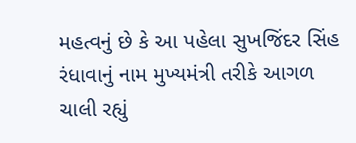મહત્વનું છે કે આ પહેલા સુખજિંદર સિંહ રંધાવાનું નામ મુખ્યમંત્રી તરીકે આગળ ચાલી રહ્યું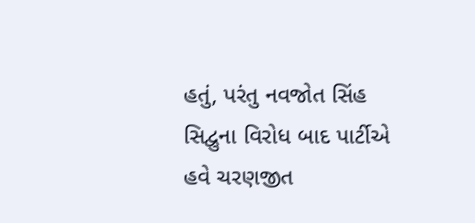હતું, પરંતુ નવજોત સિંહ સિદ્વુના વિરોધ બાદ પાર્ટીએ હવે ચરણજીત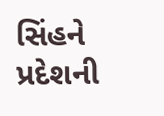સિંહને પ્રદેશની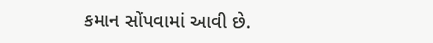કમાન સોંપવામાં આવી છે.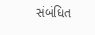સંબંધિત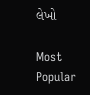લેખો

Most Popular